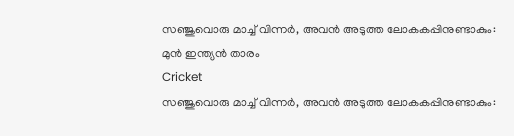സഞ്ജുവൊരു മാച്ച് വിന്നര്‍, അവന്‍ അടുത്ത ലോകകപ്പിനുണ്ടാകും: മുന്‍ ഇന്ത്യന്‍ താരം
Cricket
സഞ്ജുവൊരു മാച്ച് വിന്നര്‍, അവന്‍ അടുത്ത ലോകകപ്പിനുണ്ടാകും: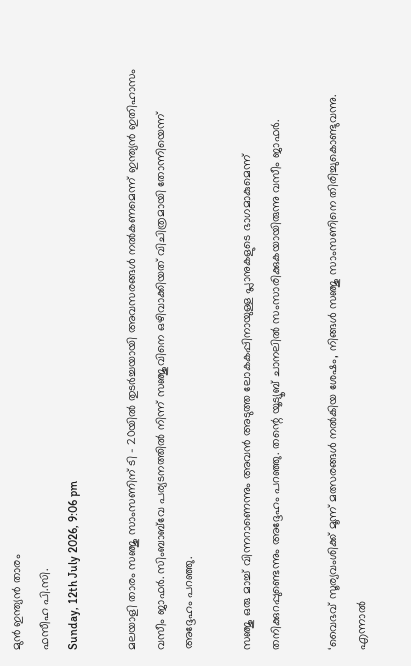മുന്‍ ഇന്ത്യന്‍ താരം
ഫസീഹ പി.സി.
Sunday, 12th July 2026, 9:06 pm

മലയാളി താരം സഞ്ജു സാംസണിന് ടി – 20യില്‍ തുടര്‍ച്ചയായി അവസരങ്ങള്‍ നല്‍കണമെന്ന് ഇന്ത്യന്‍ ഇതിഹാസം വസീം ജാഫര്‍. സിംബാബ്‌വേ പര്യടനത്തില്‍ നിന്ന് സഞ്ജുവിനെ ഒഴിവാക്കിയത് വിചിത്രമായി തോന്നിയെന്ന് അദ്ദേഹം പറഞ്ഞു.

സഞ്ജു ഒരു മാച്ച് വിന്നറാണെന്നും അവന്‍ അടുത്ത ലോകകപ്പിനായുള്ള പ്ലാനുകളുടെ ഭാഗമാകുമെന്ന് തനിക്കുറപ്പുണ്ടെന്നും അദ്ദേഹം പറഞ്ഞു. തന്റെ യൂട്യൂബ് ചാനലില്‍ സംസാരിക്കുകയായിരുന്നു വസീം ജാഫര്‍.

‘വൈഭവ് സൂര്യവംശിക്ക് മൂന്ന് മത്സരങ്ങള്‍ നല്‍കിയ ശേഷം, നിങ്ങള്‍ സഞ്ജു സാംസണിനെ തിരിച്ചുകൊണ്ടുവന്നു. എന്നാല്‍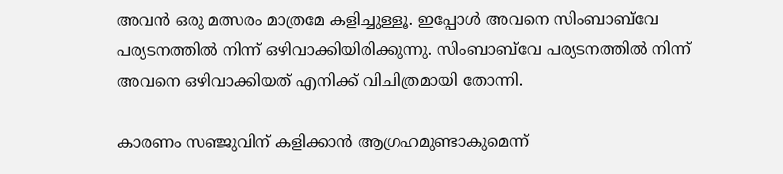അവന്‍ ഒരു മത്സരം മാത്രമേ കളിച്ചുള്ളൂ. ഇപ്പോള്‍ അവനെ സിംബാബ്‌വേ പര്യടനത്തില്‍ നിന്ന് ഒഴിവാക്കിയിരിക്കുന്നു. സിംബാബ്‌വേ പര്യടനത്തില്‍ നിന്ന് അവനെ ഒഴിവാക്കിയത് എനിക്ക് വിചിത്രമായി തോന്നി.

കാരണം സഞ്ജുവിന് കളിക്കാന്‍ ആഗ്രഹമുണ്ടാകുമെന്ന്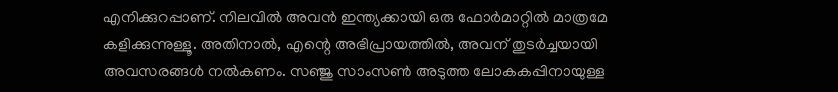എനിക്കുറപ്പാണ്. നിലവില്‍ അവന്‍ ഇന്ത്യക്കായി ഒരു ഫോര്‍മാറ്റില്‍ മാത്രമേ കളിക്കുന്നുള്ളൂ. അതിനാല്‍, എന്റെ അഭിപ്രായത്തില്‍, അവന് തുടര്‍ച്ചയായി അവസരങ്ങള്‍ നല്‍കണം. സഞ്ജു സാംസണ്‍ അടുത്ത ലോകകപ്പിനായുള്ള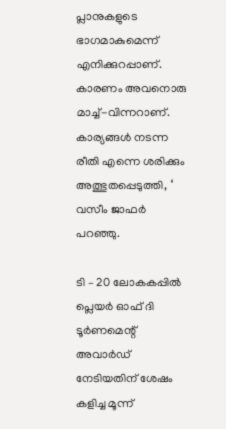പ്ലാനുകളുടെ ഭാഗമാകുമെന്ന് എനിക്കുറപ്പാണ്. കാരണം അവനൊരു മാച്ച്-വിന്നറാണ്. കാര്യങ്ങള്‍ നടന്ന രീതി എന്നെ ശരിക്കും അത്ഭുതപ്പെടുത്തി, ‘ വസീം ജാഫര്‍ പറഞ്ഞു.

ടി – 20 ലോകകപ്പില്‍ പ്ലെയര്‍ ഓഫ് ദി ടൂര്‍ണമെന്റ് അവാര്‍ഡ് നേടിയതിന് ശേഷം കളിച്ച മൂന്ന്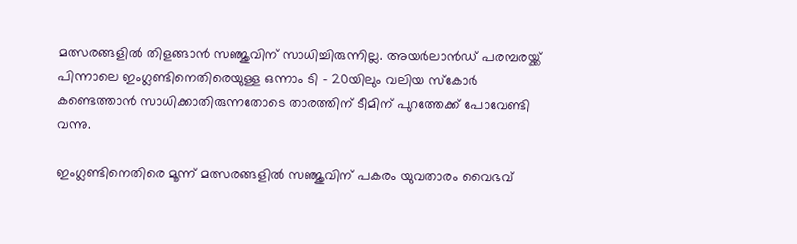മത്സരങ്ങളില്‍ തിളങ്ങാന്‍ സഞ്ജുവിന് സാധിച്ചിരുന്നില്ല. അയര്‍ലാന്‍ഡ് പരമ്പരയ്ക്ക് പിന്നാലെ ഇംഗ്ലണ്ടിനെതിരെയുള്ള ഒന്നാം ടി – 20യിലും വലിയ സ്‌കോര്‍ കണ്ടെത്താന്‍ സാധിക്കാതിരുന്നതോടെ താരത്തിന് ടീമിന് പുറത്തേക്ക് പോവേണ്ടി വന്നു.

ഇംഗ്ലണ്ടിനെതിരെ മൂന്ന് മത്സരങ്ങളില്‍ സഞ്ജുവിന് പകരം യുവതാരം വൈഭവ്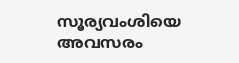സൂര്യവംശിയെ അവസരം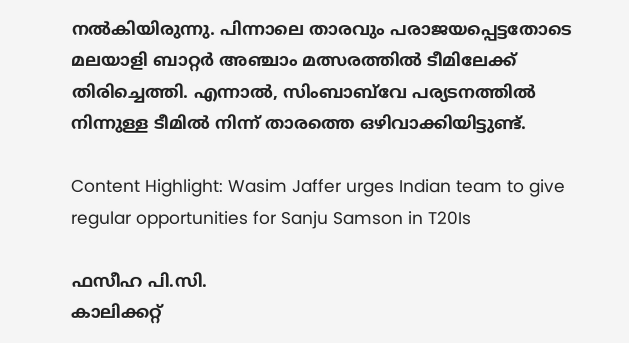നല്‍കിയിരുന്നു. പിന്നാലെ താരവും പരാജയപ്പെട്ടതോടെ മലയാളി ബാറ്റര്‍ അഞ്ചാം മത്സരത്തില്‍ ടീമിലേക്ക് തിരിച്ചെത്തി. എന്നാല്‍, സിംബാബ്‌വേ പര്യടനത്തില്‍ നിന്നുള്ള ടീമില്‍ നിന്ന് താരത്തെ ഒഴിവാക്കിയിട്ടുണ്ട്.

Content Highlight: Wasim Jaffer urges Indian team to give regular opportunities for Sanju Samson in T20Is

ഫസീഹ പി.സി.
കാലിക്കറ്റ്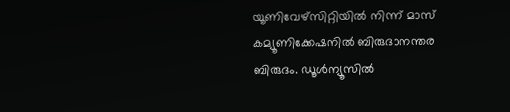യൂണിവേഴ്‌സിറ്റിയില്‍ നിന്ന് മാസ് കമ്യൂണിക്കേഷനില്‍ ബിരുദാനന്തര ബിരുദം. ഡൂള്‍ന്യൂസില്‍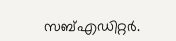സബ്എഡിറ്റര്‍.